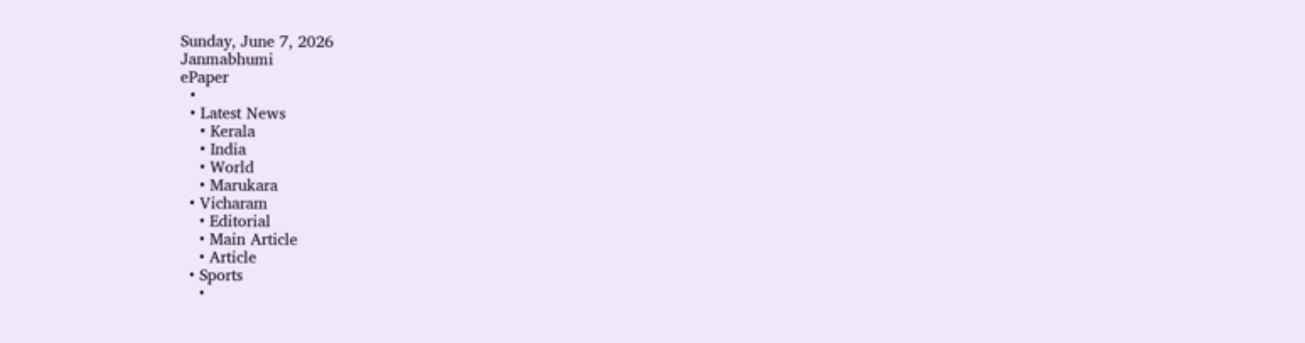Sunday, June 7, 2026
Janmabhumi
ePaper
  •
  • Latest News
    • Kerala
    • India
    • World
    • Marukara
  • Vicharam
    • Editorial
    • Main Article
    • Article
  • Sports
    •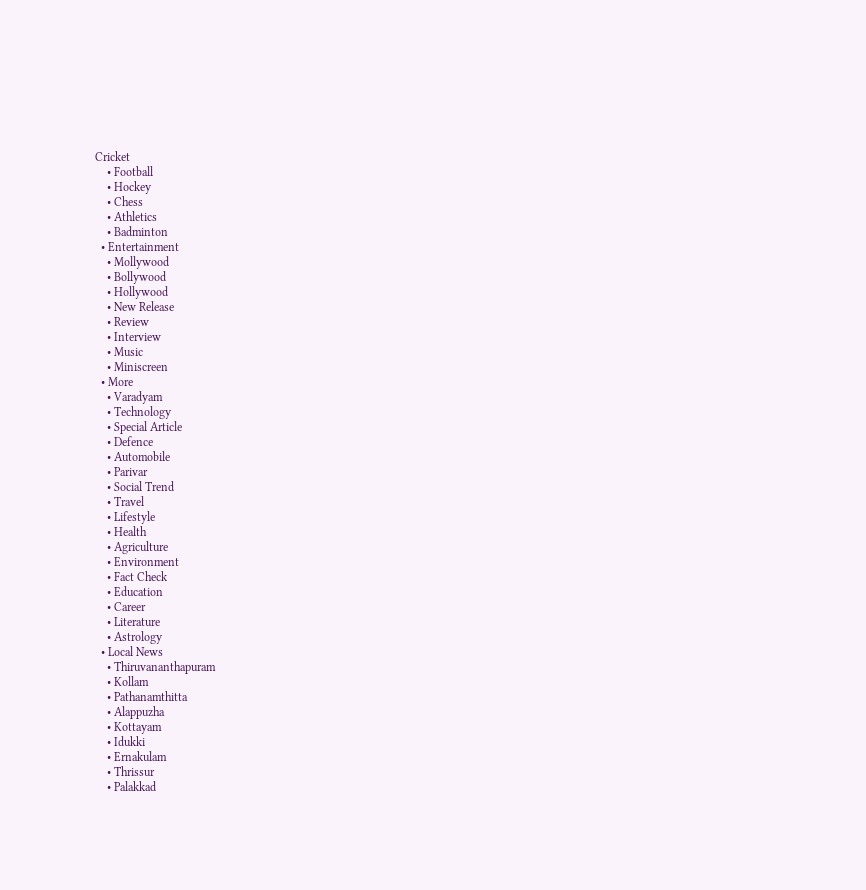Cricket
    • Football
    • Hockey
    • Chess
    • Athletics
    • Badminton
  • Entertainment
    • Mollywood
    • Bollywood
    • Hollywood
    • New Release
    • Review
    • Interview
    • Music
    • Miniscreen
  • More
    • Varadyam
    • Technology
    • Special Article
    • Defence
    • Automobile
    • Parivar
    • Social Trend
    • Travel
    • Lifestyle
    • Health
    • Agriculture
    • Environment
    • Fact Check
    • Education
    • Career
    • Literature
    • Astrology
  • Local News
    • Thiruvananthapuram
    • Kollam
    • Pathanamthitta
    • Alappuzha
    • Kottayam
    • Idukki
    • Ernakulam
    • Thrissur
    • Palakkad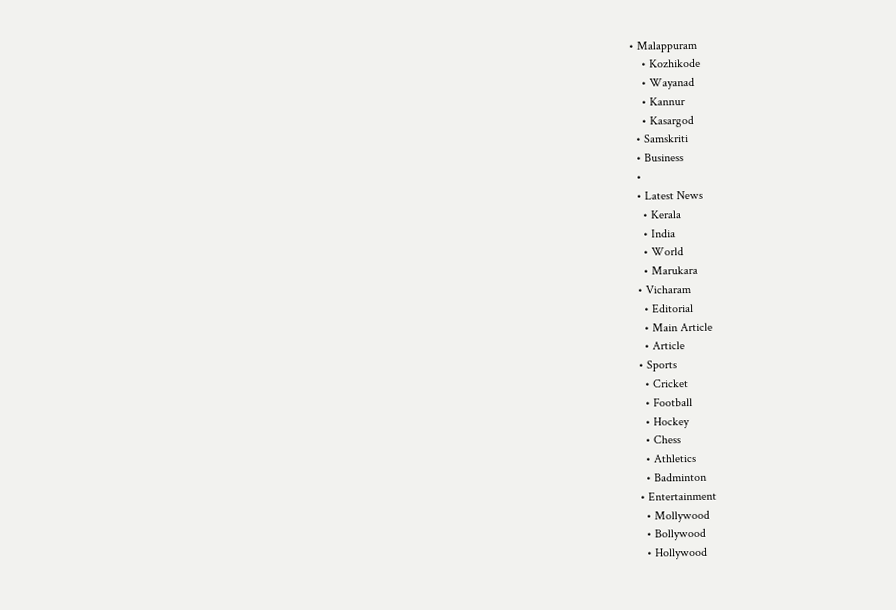• Malappuram
    • Kozhikode
    • Wayanad
    • Kannur
    • Kasargod
  • Samskriti
  • Business
  •
  • Latest News
    • Kerala
    • India
    • World
    • Marukara
  • Vicharam
    • Editorial
    • Main Article
    • Article
  • Sports
    • Cricket
    • Football
    • Hockey
    • Chess
    • Athletics
    • Badminton
  • Entertainment
    • Mollywood
    • Bollywood
    • Hollywood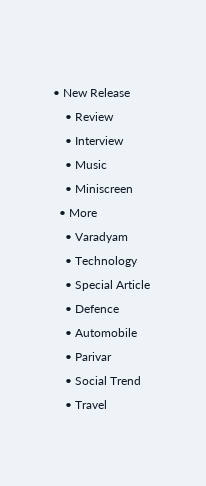• New Release
    • Review
    • Interview
    • Music
    • Miniscreen
  • More
    • Varadyam
    • Technology
    • Special Article
    • Defence
    • Automobile
    • Parivar
    • Social Trend
    • Travel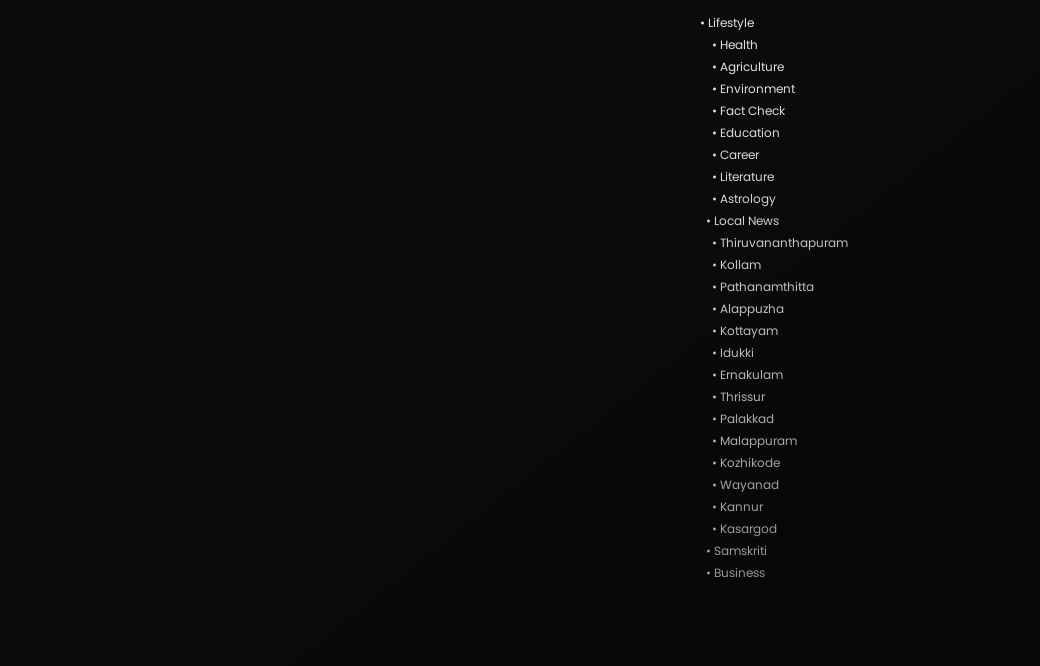• Lifestyle
    • Health
    • Agriculture
    • Environment
    • Fact Check
    • Education
    • Career
    • Literature
    • Astrology
  • Local News
    • Thiruvananthapuram
    • Kollam
    • Pathanamthitta
    • Alappuzha
    • Kottayam
    • Idukki
    • Ernakulam
    • Thrissur
    • Palakkad
    • Malappuram
    • Kozhikode
    • Wayanad
    • Kannur
    • Kasargod
  • Samskriti
  • Business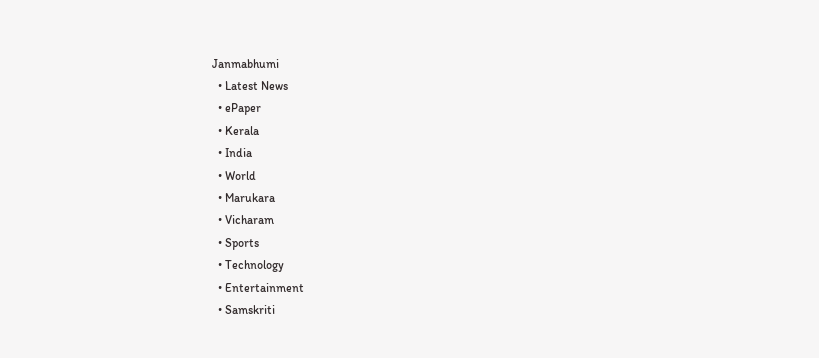Janmabhumi
  • Latest News
  • ePaper
  • Kerala
  • India
  • World
  • Marukara
  • Vicharam
  • Sports
  • Technology
  • Entertainment
  • Samskriti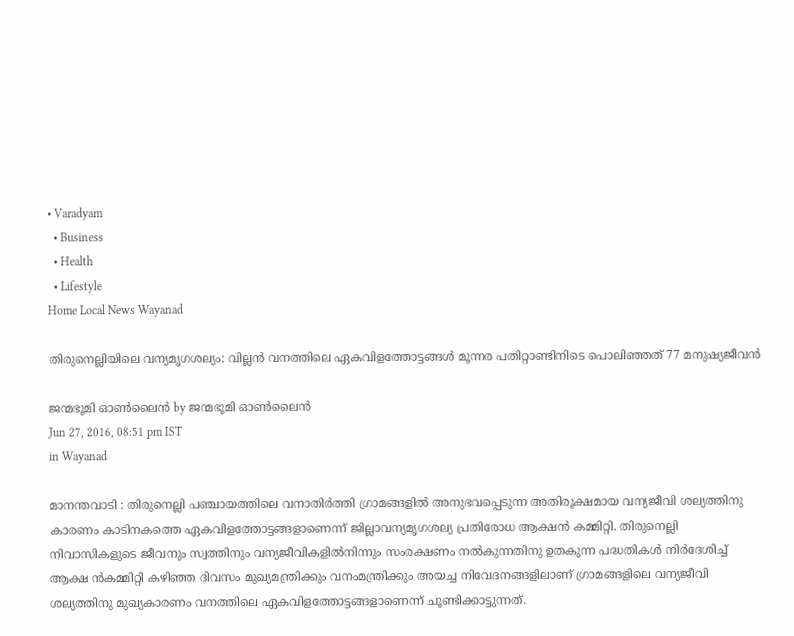• Varadyam
  • Business
  • Health
  • Lifestyle
Home Local News Wayanad

തിരുനെല്ലിയിലെ വന്യമൃഗശല്യം: വില്ലന്‍ വനത്തിലെ ഏകവിളത്തോട്ടങ്ങള്‍ മൂന്നര പതിറ്റാണ്ടിനിടെ പൊലിഞ്ഞത് 77 മനുഷ്യജീവന്‍

ജന്മഭൂമി ഓണ്‍ലൈന്‍ by ജന്മഭൂമി ഓണ്‍ലൈന്‍
Jun 27, 2016, 08:51 pm IST
in Wayanad

മാനന്തവാടി : തിരുനെല്ലി പഞ്ചായത്തിലെ വനാതിര്‍ത്തി ഗ്രാമങ്ങളില്‍ അനുഭവപ്പെടുന്ന അതിരൂക്ഷമായ വന്യജീവി ശല്യത്തിനു കാരണം കാടിനകത്തെ ഏകവിളത്തോട്ടങ്ങളാണെന്ന് ജില്ലാവന്യമൃഗശല്യ പ്രതിരോധ ആക്ഷന്‍ കമ്മിറ്റി. തിരുനെല്ലി നിവാസികളുടെ ജീവനും സ്വത്തിനും വന്യജീവികളില്‍നിന്നും സംരക്ഷണം നല്‍കുന്നതിനു ഉതകുന്ന പദ്ധതികള്‍ നിര്‍ദേശിച്ച് ആക്ഷ ന്‍കമ്മിറ്റി കഴിഞ്ഞ ദിവസം മുഖ്യമന്ത്രിക്കും വനംമന്ത്രിക്കും അയച്ച നിവേദനങ്ങളിലാണ് ഗ്രാമങ്ങളിലെ വന്യജീവി ശല്യത്തിനു മുഖ്യകാരണം വനത്തിലെ ഏകവിളത്തോട്ടങ്ങളാണെന്ന് ചൂണ്ടിക്കാട്ടുന്നത്.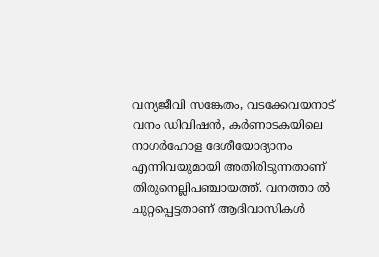വന്യജീവി സങ്കേതം, വടക്കേവയനാട് വനം ഡിവിഷന്‍, കര്‍ണാടകയിലെ നാഗര്‍ഹോള ദേശീയോദ്യാനം എന്നിവയുമായി അതിരിടുന്നതാണ് തിരുനെല്ലിപഞ്ചായത്ത്. വനത്താ ല്‍ ചുറ്റപ്പെട്ടതാണ് ആദിവാസികള്‍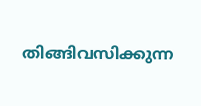തിങ്ങിവസിക്കുന്ന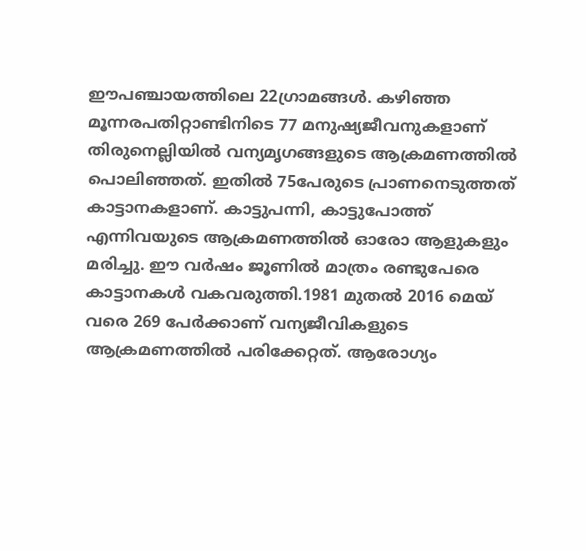ഈപഞ്ചായത്തിലെ 22ഗ്രാമങ്ങള്‍. കഴിഞ്ഞ മൂന്നരപതിറ്റാണ്ടിനിടെ 77 മനുഷ്യജീവനുകളാണ് തിരുനെല്ലിയില്‍ വന്യമൃഗങ്ങളുടെ ആക്രമണത്തില്‍ പൊലിഞ്ഞത്. ഇതില്‍ 75പേരുടെ പ്രാണനെടുത്തത് കാട്ടാനകളാണ്. കാട്ടുപന്നി, കാട്ടുപോത്ത് എന്നിവയുടെ ആക്രമണത്തില്‍ ഓരോ ആളുകളും മരിച്ചു. ഈ വര്‍ഷം ജൂണില്‍ മാത്രം രണ്ടുപേരെ കാട്ടാനകള്‍ വകവരുത്തി.1981 മുതല്‍ 2016 മെയ് വരെ 269 പേര്‍ക്കാണ് വന്യജീവികളുടെ ആക്രമണത്തില്‍ പരിക്കേറ്റത്. ആരോഗ്യം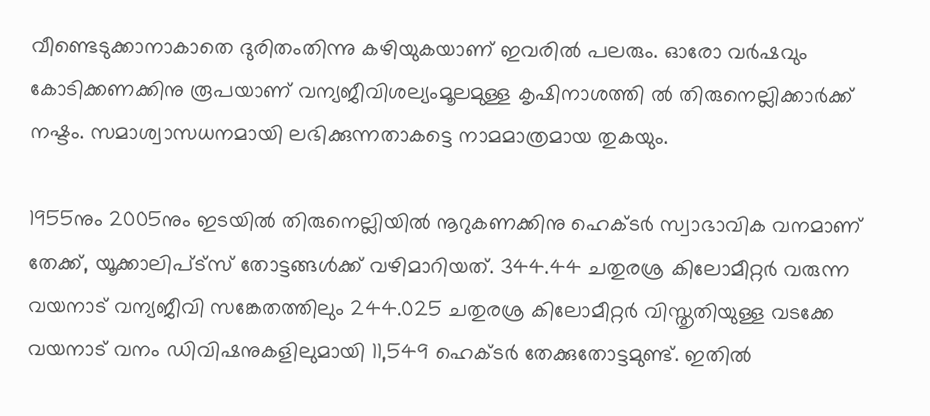വീണ്ടെടുക്കാനാകാതെ ദുരിതംതിന്നു കഴിയുകയാണ് ഇവരില്‍ പലരും. ഓരോ വര്‍ഷവും കോടിക്കണക്കിനു രൂപയാണ് വന്യജീവിശല്യംമൂലമുള്ള കൃഷിനാശത്തി ല്‍ തിരുനെല്ലിക്കാര്‍ക്ക് നഷ്ടം. സമാശ്വാസധനമായി ലഭിക്കുന്നതാകട്ടെ നാമമാത്രമായ തുകയും.

1955നും 2005നും ഇടയില്‍ തിരുനെല്ലിയില്‍ നൂറുകണക്കിനു ഹെക്ടര്‍ സ്വാഭാവിക വനമാണ് തേക്ക്, യൂക്കാലിപ്ട്‌സ് തോട്ടങ്ങള്‍ക്ക് വഴിമാറിയത്. 344.44 ചതുരശ്ര കിലോമീറ്റര്‍ വരുന്ന വയനാട് വന്യജീവി സങ്കേതത്തിലും 244.025 ചതുരശ്ര കിലോമീറ്റര്‍ വിസ്തൃതിയുള്ള വടക്കേ വയനാട് വനം ഡിവിഷനുകളിലുമായി 11,549 ഹെക്ടര്‍ തേക്കുതോട്ടമുണ്ട്. ഇതില്‍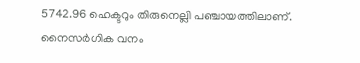5742.96 ഹെക്ടറും തിരുനെല്ലി പഞ്ചായത്തിലാണ്. നൈസര്‍ഗിക വനം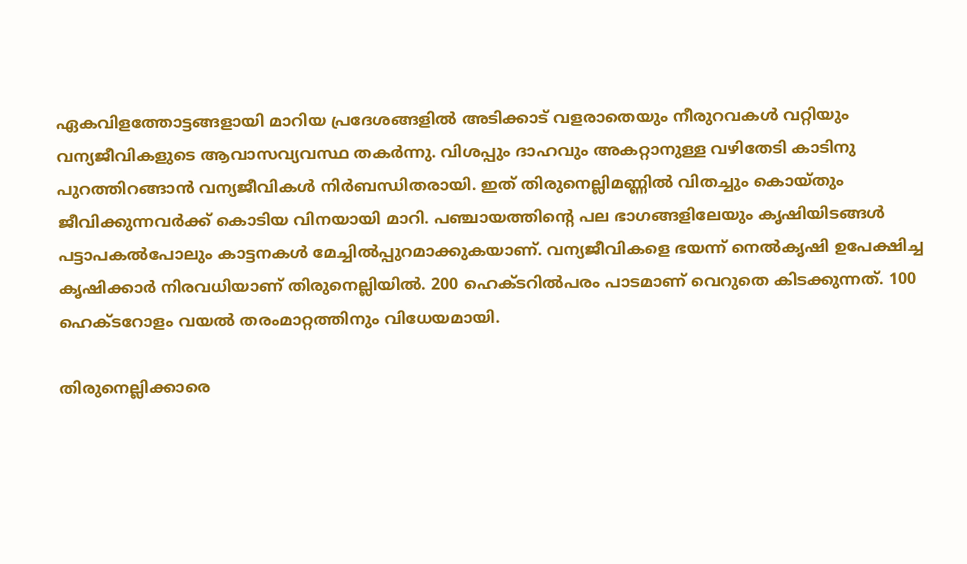ഏകവിളത്തോട്ടങ്ങളായി മാറിയ പ്രദേശങ്ങളില്‍ അടിക്കാട് വളരാതെയും നീരുറവകള്‍ വറ്റിയും വന്യജീവികളുടെ ആവാസവ്യവസ്ഥ തകര്‍ന്നു. വിശപ്പും ദാഹവും അകറ്റാനുള്ള വഴിതേടി കാടിനു പുറത്തിറങ്ങാന്‍ വന്യജീവികള്‍ നിര്‍ബന്ധിതരായി. ഇത് തിരുനെല്ലിമണ്ണില്‍ വിതച്ചും കൊയ്തും ജീവിക്കുന്നവര്‍ക്ക് കൊടിയ വിനയായി മാറി. പഞ്ചായത്തിന്റെ പല ഭാഗങ്ങളിലേയും കൃഷിയിടങ്ങള്‍ പട്ടാപകല്‍പോലും കാട്ടനകള്‍ മേച്ചില്‍പ്പുറമാക്കുകയാണ്. വന്യജീവികളെ ഭയന്ന് നെല്‍കൃഷി ഉപേക്ഷിച്ച കൃഷിക്കാര്‍ നിരവധിയാണ് തിരുനെല്ലിയില്‍. 200 ഹെക്ടറില്‍പരം പാടമാണ് വെറുതെ കിടക്കുന്നത്. 100 ഹെക്ടറോളം വയല്‍ തരംമാറ്റത്തിനും വിധേയമായി.

തിരുനെല്ലിക്കാരെ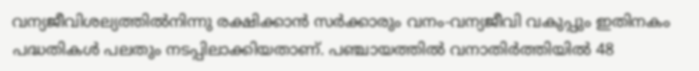വന്യജീവിശല്യത്തില്‍നിന്നു രക്ഷിക്കാന്‍ സര്‍ക്കാരും വനം-വന്യജീവി വകുപ്പും ഇതിനകം പദ്ധതികള്‍ പലതും നടപ്പിലാക്കിയതാണ്. പഞ്ചായത്തില്‍ വനാതിര്‍ത്തിയില്‍ 48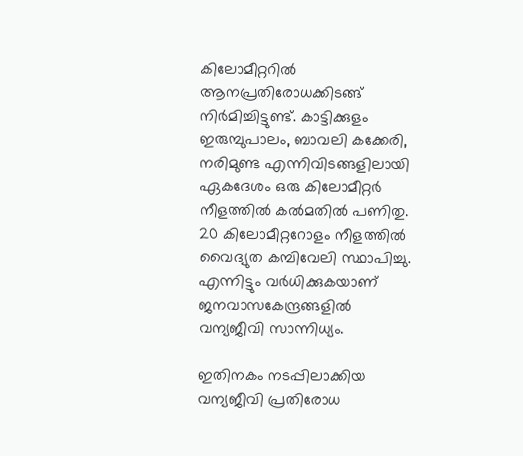കിലോമീറ്ററില്‍ ആനപ്രതിരോധക്കിടങ്ങ് നിര്‍മിച്ചിട്ടുണ്ട്. കാട്ടിക്കുളം ഇരുമ്പുപാലം, ബാവലി കക്കേരി, നരിമുണ്ട എന്നിവിടങ്ങളിലായി ഏകദേശം ഒരു കിലോമീറ്റര്‍ നീളത്തില്‍ കല്‍മതില്‍ പണിതു. 20 കിലോമീറ്ററോളം നീളത്തില്‍ വൈദ്യുത കമ്പിവേലി സ്ഥാപിച്ചു. എന്നിട്ടും വര്‍ധിക്കുകയാണ് ജനവാസകേന്ദ്രങ്ങളില്‍ വന്യജീവി സാന്നിധ്യം.

ഇതിനകം നടപ്പിലാക്കിയ വന്യജീവി പ്രതിരോധ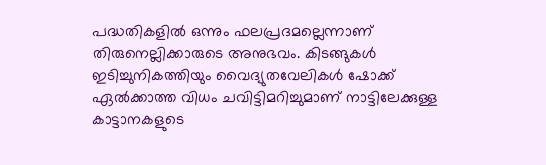പദ്ധതികളില്‍ ഒന്നും ഫലപ്രദമല്ലെന്നാണ് തിരുനെല്ലിക്കാരുടെ അനുഭവം. കിടങ്ങുകള്‍ ഇടിച്ചുനികത്തിയും വൈദ്യുതവേലികള്‍ ഷോക്ക് ഏല്‍ക്കാത്ത വിധം ചവിട്ടിമറിച്ചുമാണ് നാട്ടിലേക്കുള്ള കാട്ടാനകളുടെ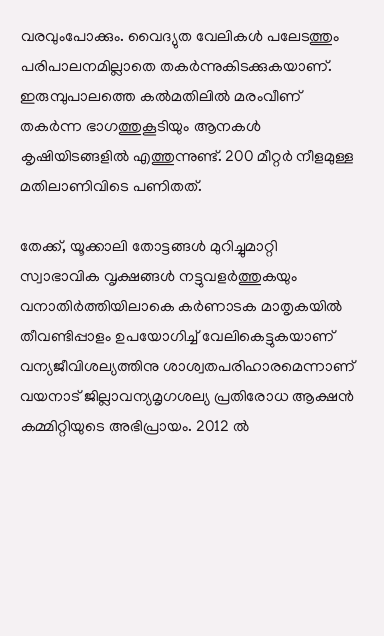വരവുംപോക്കും. വൈദ്യുത വേലികള്‍ പലേടത്തും പരിപാലനമില്ലാതെ തകര്‍ന്നുകിടക്കുകയാണ്. ഇരുമ്പുപാലത്തെ കല്‍മതിലില്‍ മരംവീണ് തകര്‍ന്ന ഭാഗത്തുകൂടിയും ആനകള്‍ കൃഷിയിടങ്ങളില്‍ എത്തുന്നുണ്ട്. 200 മീറ്റര്‍ നീളമുള്ള മതിലാണിവിടെ പണിതത്.

തേക്ക്, യൂക്കാലി തോട്ടങ്ങള്‍ മുറിച്ചുമാറ്റി സ്വാഭാവിക വൃക്ഷങ്ങള്‍ നട്ടുവളര്‍ത്തുകയും വനാതിര്‍ത്തിയിലാകെ കര്‍ണാടക മാതൃകയില്‍ തീവണ്ടിപ്പാളം ഉപയോഗിച്ച് വേലികെട്ടുകയാണ് വന്യജീവിശല്യത്തിനു ശാശ്വതപരിഹാരമെന്നാണ് വയനാട് ജില്ലാവന്യമൃഗശല്യ പ്രതിരോധ ആക്ഷന്‍ കമ്മിറ്റിയുടെ അഭിപ്രായം. 2012 ല്‍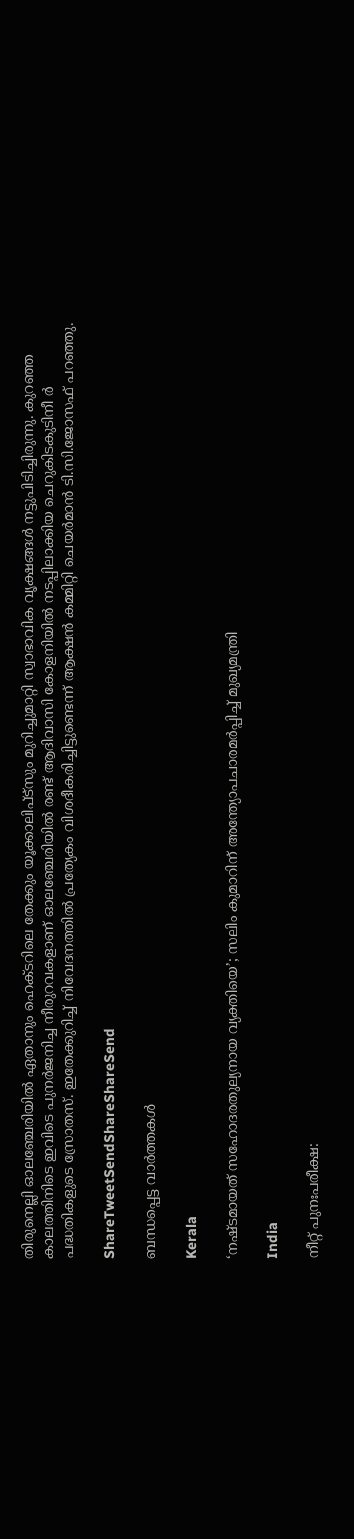തിരുനെല്ലി ഓലഞ്ചേരിയില്‍ ഏതാനും ഹെക്ടറിലെ തേക്കും യൂക്കാലിപ്ട്‌സും മുറിച്ചുമാറ്റി സ്വാഭാവിക വൃക്ഷങ്ങള്‍ നട്ടുപിടിച്ചിരുന്നു. കുറഞ്ഞ കാലത്തിനിടെ ഇവിടെ പുനര്‍ജനിച്ച നീരുറവകളാണ് ഓലഞ്ചേരിയില്‍ രണ്ട് ആദിവാസി കോളനിയില്‍ നടപ്പിലാക്കിയ ചെറുകിടകുടിനീ ര്‍ പദ്ധതികളുടെ സ്രോതസ്. ഇതേക്കുറിച്ച് നിവേദനത്തില്‍ പ്രത്യേകം വിശദീകരിച്ചിട്ടുണ്ടെന്ന് ആക്ഷന്‍ കമ്മിറ്റി ചെയര്‍മാന്‍ ടി.സി.ജോസഫ് പറഞ്ഞു.

ShareTweetSendShareShareSend

ബന്ധപ്പെട്ട വാര്‍ത്തകള്‍

Kerala

‘നഷ്ടമായത് സഹോദരതുല്യനായ വ്യക്തിയെ’; സലിം കുമാറിന് അന്ത്യോപചാരമ‌ർപ്പിച്ച് മുഖ്യമന്ത്രി

India

നീറ്റ് പുനഃപരീക്ഷ: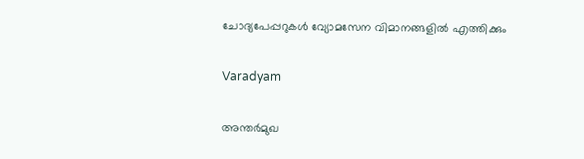ചോദ്യപേപ്പറുകള്‍ വ്യോമസേന വിമാനങ്ങളില്‍ എത്തിക്കും

Varadyam

അന്തര്‍മുഖ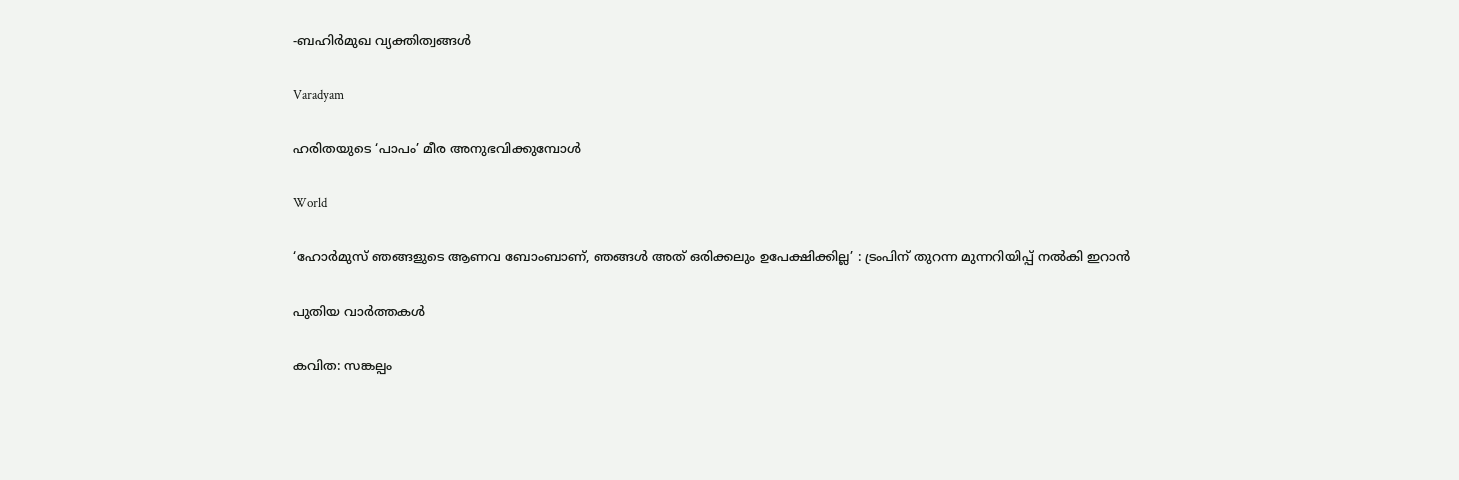-ബഹിര്‍മുഖ വ്യക്തിത്വങ്ങള്‍

Varadyam

ഹരിതയുടെ ‘പാപം’ മീര അനുഭവിക്കുമ്പോള്‍

World

‘ഹോർമുസ് ഞങ്ങളുടെ ആണവ ബോംബാണ്, ഞങ്ങൾ അത് ഒരിക്കലും ഉപേക്ഷിക്കില്ല’ : ട്രംപിന് തുറന്ന മുന്നറിയിപ്പ് നൽകി ഇറാൻ

പുതിയ വാര്‍ത്തകള്‍

കവിത: സങ്കല്പം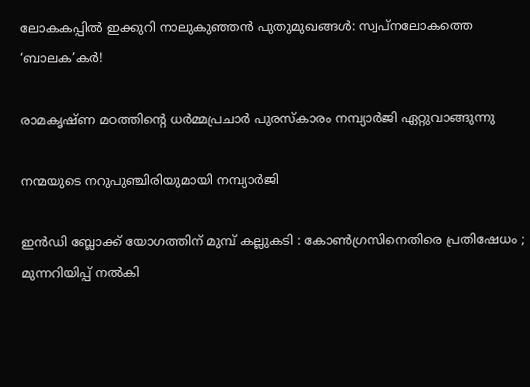ലോകകപ്പില്‍ ഇക്കുറി നാലുകുഞ്ഞന്‍ പുതുമുഖങ്ങള്‍: സ്വപ്‌നലോകത്തെ ‘ബാലക’കര്‍!

രാമകൃഷ്ണ മഠത്തിന്റെ ധര്‍മ്മപ്രചാര്‍ പുരസ്‌കാരം നമ്പ്യാര്‍ജി ഏറ്റുവാങ്ങുന്നു

നന്മയുടെ നറുപുഞ്ചിരിയുമായി നമ്പ്യാര്‍ജി

ഇൻഡി ബ്ലോക്ക് യോഗത്തിന് മുമ്പ് കല്ലുകടി : കോൺഗ്രസിനെതിരെ പ്രതിഷേധം ; മുന്നറിയിപ്പ് നൽകി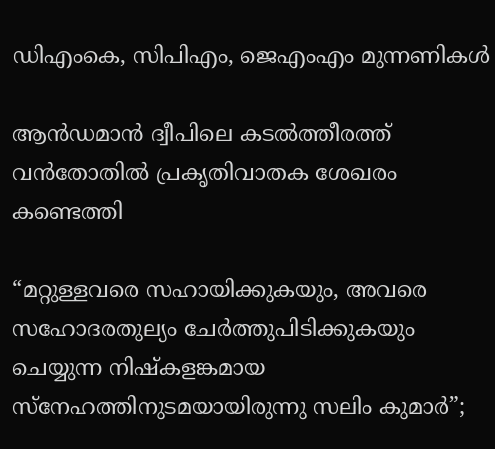ഡിഎംകെ, സിപിഎം, ജെഎംഎം മുന്നണികൾ

ആന്‍ഡമാന്‍ ദ്വീപിലെ കടല്‍ത്തീരത്ത് വന്‍തോതില്‍ പ്രകൃതിവാതക ശേഖരം കണ്ടെത്തി

“മറ്റുള്ളവരെ സഹായിക്കുകയും, അവരെ സഹോദരതുല്യം ചേര്‍ത്തുപിടിക്കുകയും ചെയ്യുന്ന നിഷ്കളങ്കമായ സ്നേഹത്തിനുടമയായിരുന്നു സലിം കുമാർ”;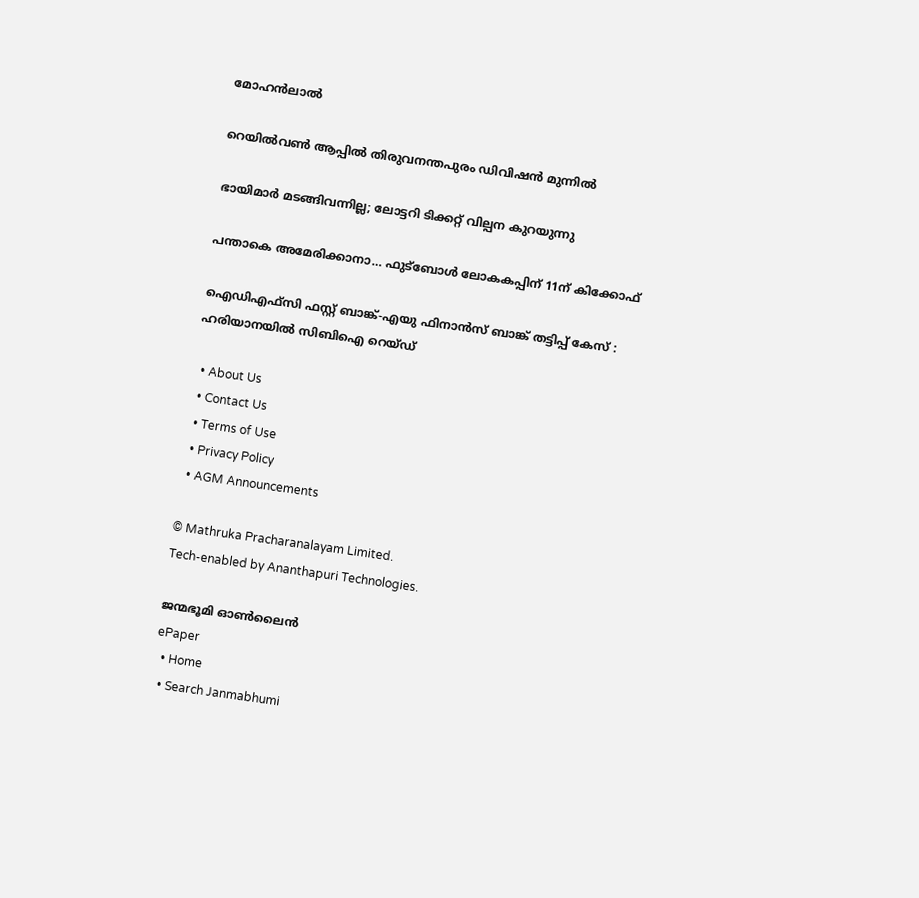മോഹൻലാൽ

റെയില്‍വണ്‍ ആപ്പില്‍ തിരുവനന്തപുരം ഡിവിഷന്‍ മുന്നില്‍

ഭായിമാര്‍ മടങ്ങിവന്നില്ല; ലോട്ടറി ടിക്കറ്റ് വില്പന കുറയുന്നു

പന്താകെ അമേരിക്കാനാ… ഫുട്‌ബോള്‍ ലോകകപ്പിന് 11ന് കിക്കോഫ്

ഐഡിഎഫ്‌സി ഫസ്റ്റ് ബാങ്ക്-എയു ഫിനാൻസ് ബാങ്ക് തട്ടിപ്പ് കേസ് : ഹരിയാനയിൽ സിബിഐ റെയ്ഡ്

  • About Us
  • Contact Us
  • Terms of Use
  • Privacy Policy
  • AGM Announcements

© Mathruka Pracharanalayam Limited.
Tech-enabled by Ananthapuri Technologies.

ജന്മഭൂമി ഓണ്‍ലൈന്‍
ePaper
  • Home
  • Search Janmabhumi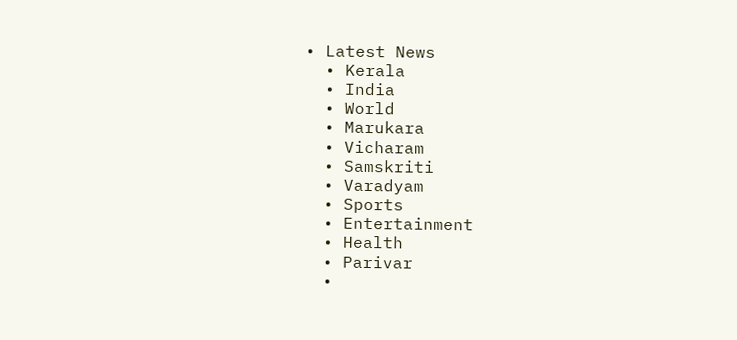• Latest News
  • Kerala
  • India
  • World
  • Marukara
  • Vicharam
  • Samskriti
  • Varadyam
  • Sports
  • Entertainment
  • Health
  • Parivar
  •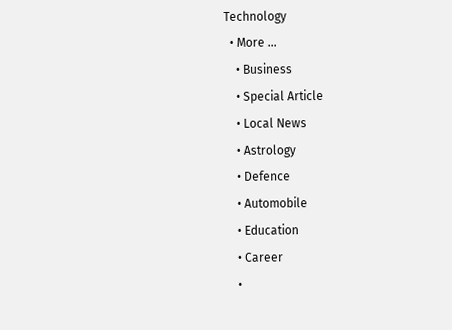Technology
  • More …
    • Business
    • Special Article
    • Local News
    • Astrology
    • Defence
    • Automobile
    • Education
    • Career
    •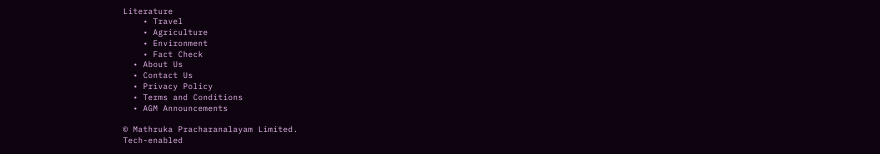Literature
    • Travel
    • Agriculture
    • Environment
    • Fact Check
  • About Us
  • Contact Us
  • Privacy Policy
  • Terms and Conditions
  • AGM Announcements

© Mathruka Pracharanalayam Limited.
Tech-enabled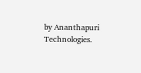by Ananthapuri Technologies.